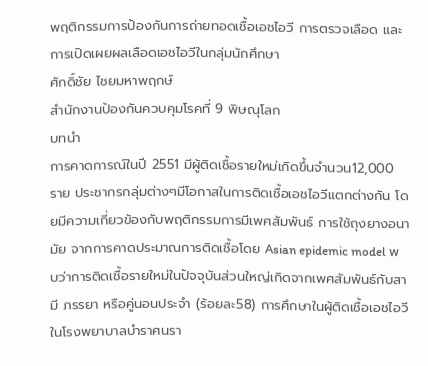พฤติกรรมการป้องกันการถ่ายทอดเชื้อเอชไอวี การตรวจเลือด และการเปิดเผยผลเลือดเอชไอวีในกลุ่มนักศึกษา
ศักดิ์ชัย ไชยมหาพฤกษ์
สำนักงานป้องกันควบคุมโรคที่ 9 พิษณุโลก
บทนำ
การคาดการณ์ในปี 2551 มีผู้ติดเชื้อรายใหม่เกิดขึ้นจำนวน12,000 ราย ประชากรกลุ่มต่างๆมีโอกาสในการติดเชื้อเอชไอวีแตกต่างกัน โดยมีความเกี่ยวข้องกับพฤติกรรมการมีเพศสัมพันธ์ การใช้ถุงยางอนามัย จากการคาดประมาณการติดเชื้อโดย Asian epidemic model พบว่าการติดเชื้อรายใหม่ในปัจจุบันส่วนใหญ่เกิดจากเพศสัมพันธ์กับสามี ภรรยา หรือคู่นอนประจำ (ร้อยละ58) การศึกษาในผู้ติดเชื้อเอชไอวีในโรงพยาบาลบำราศนรา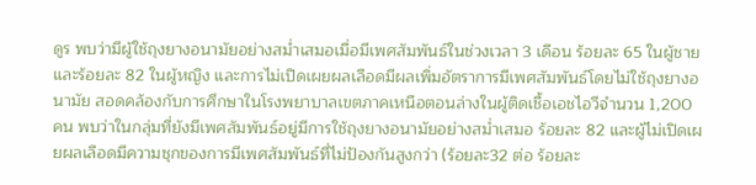ดูร พบว่ามีผู้ใช้ถุงยางอนามัยอย่างสม่ำเสมอเมื่อมีเพศสัมพันธ์ในช่วงเวลา 3 เดือน ร้อยละ 65 ในผู้ชาย และร้อยละ 82 ในผู้หญิง และการไม่เปิดเผยผลเลือดมีผลเพิ่มอัตราการมีเพศสัมพันธ์โดยไม่ใช้ถุงยางอนามัย สอดคล้องกับการศึกษาในโรงพยาบาลเขตภาคเหนือตอนล่างในผู้ติดเชื้อเอชไอวีจำนวน 1,200 คน พบว่าในกลุ่มที่ยังมีเพศสัมพันธ์อยู่มีการใช้ถุงยางอนามัยอย่างสม่ำเสมอ ร้อยละ 82 และผู้ไม่เปิดเผยผลเลือดมีความชุกของการมีเพศสัมพันธ์ที่ไม่ป้องกันสูงกว่า (ร้อยละ32 ต่อ ร้อยละ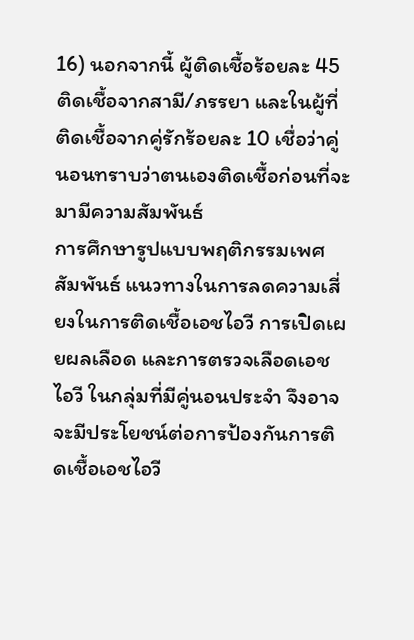16) นอกจากนี้ ผู้ติดเชื้อร้อยละ 45 ติดเชื้อจากสามี/ภรรยา และในผู้ที่ติดเชื้อจากคู่รักร้อยละ 10 เชื่อว่าคู่นอนทราบว่าตนเองติดเชื้อก่อนที่จะมามีความสัมพันธ์
การศึกษารูปแบบพฤติกรรมเพศสัมพันธ์ แนวทางในการลดความเสี่ยงในการติดเชื้อเอชไอวี การเปิดเผยผลเลือด และการตรวจเลือดเอชไอวี ในกลุ่มที่มีคู่นอนประจำ จึงอาจจะมีประโยชน์ต่อการป้องกันการติดเชื้อเอชไอวี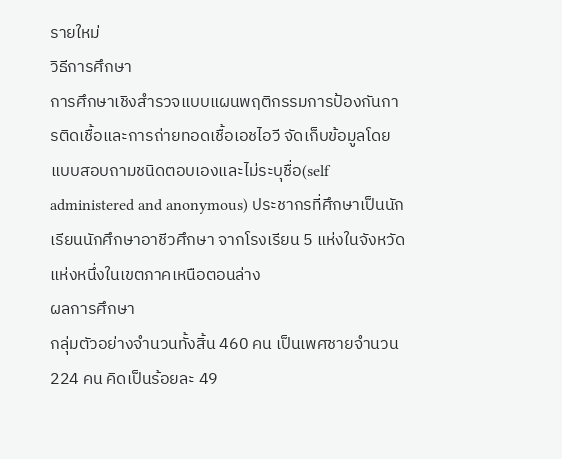รายใหม่
วิธีการศึกษา
การศึกษาเชิงสำรวจแบบแผนพฤติกรรมการป้องกันการติดเชื้อและการถ่ายทอดเชื้อเอชไอวี จัดเก็บข้อมูลโดยแบบสอบถามชนิดตอบเองและไม่ระบุชื่อ(self administered and anonymous) ประชากรที่ศึกษาเป็นนักเรียนนักศึกษาอาชีวศึกษา จากโรงเรียน 5 แห่งในจังหวัดแห่งหนึ่งในเขตภาคเหนือตอนล่าง
ผลการศึกษา
กลุ่มตัวอย่างจำนวนทั้งสิ้น 460 คน เป็นเพศชายจำนวน 224 คน คิดเป็นร้อยละ 49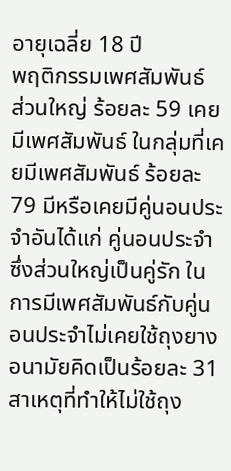อายุเฉลี่ย 18 ปี
พฤติกรรมเพศสัมพันธ์
ส่วนใหญ่ ร้อยละ 59 เคยมีเพศสัมพันธ์ ในกลุ่มที่เคยมีเพศสัมพันธ์ ร้อยละ 79 มีหรือเคยมีคู่นอนประจำอันได้แก่ คู่นอนประจำซึ่งส่วนใหญ่เป็นคู่รัก ในการมีเพศสัมพันธ์กับคู่นอนประจำไม่เคยใช้ถุงยางอนามัยคิดเป็นร้อยละ 31 สาเหตุที่ทำให้ไม่ใช้ถุง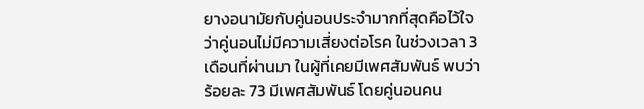ยางอนามัยกับคู่นอนประจำมากที่สุดคือไว้ใจว่าคู่นอนไม่มีความเสี่ยงต่อโรค ในช่วงเวลา 3 เดือนที่ผ่านมา ในผู้ที่เคยมีเพศสัมพันธ์ พบว่าร้อยละ 73 มีเพศสัมพันธ์ โดยคู่นอนคน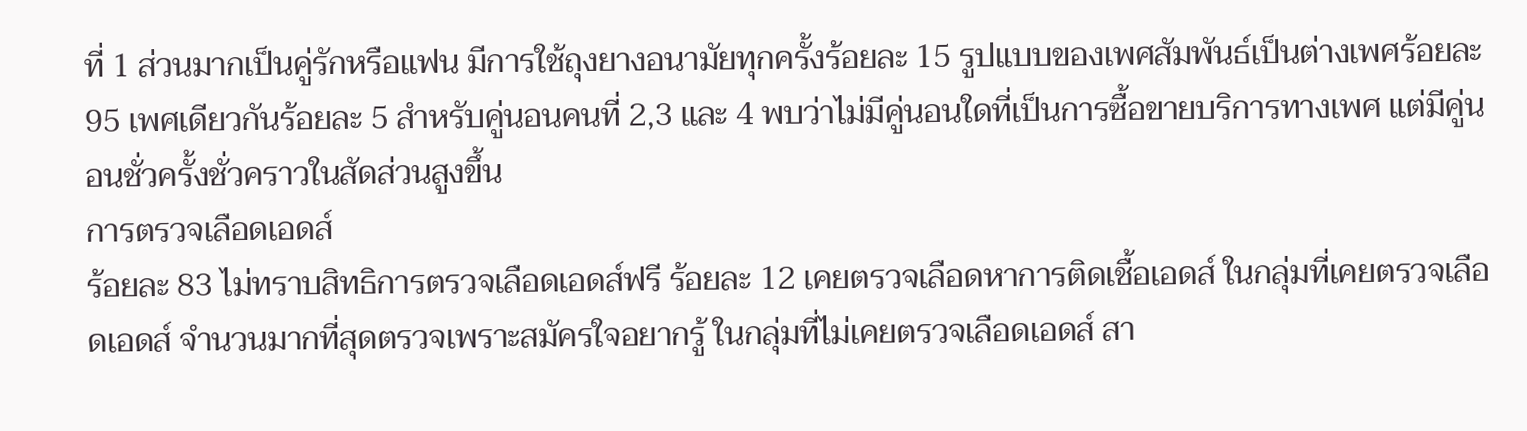ที่ 1 ส่วนมากเป็นคู่รักหรือแฟน มีการใช้ถุงยางอนามัยทุกครั้งร้อยละ 15 รูปแบบของเพศสัมพันธ์เป็นต่างเพศร้อยละ 95 เพศเดียวกันร้อยละ 5 สำหรับคู่นอนคนที่ 2,3 และ 4 พบว่าไม่มีคู่นอนใดที่เป็นการซื้อขายบริการทางเพศ แต่มีคู่นอนชั่วครั้งชั่วคราวในสัดส่วนสูงขึ้น
การตรวจเลือดเอดส์
ร้อยละ 83 ไม่ทราบสิทธิการตรวจเลือดเอดส์ฟรี ร้อยละ 12 เคยตรวจเลือดหาการติดเชื้อเอดส์ ในกลุ่มที่เคยตรวจเลือดเอดส์ จำนวนมากที่สุดตรวจเพราะสมัครใจอยากรู้ ในกลุ่มที่ไม่เคยตรวจเลือดเอดส์ สา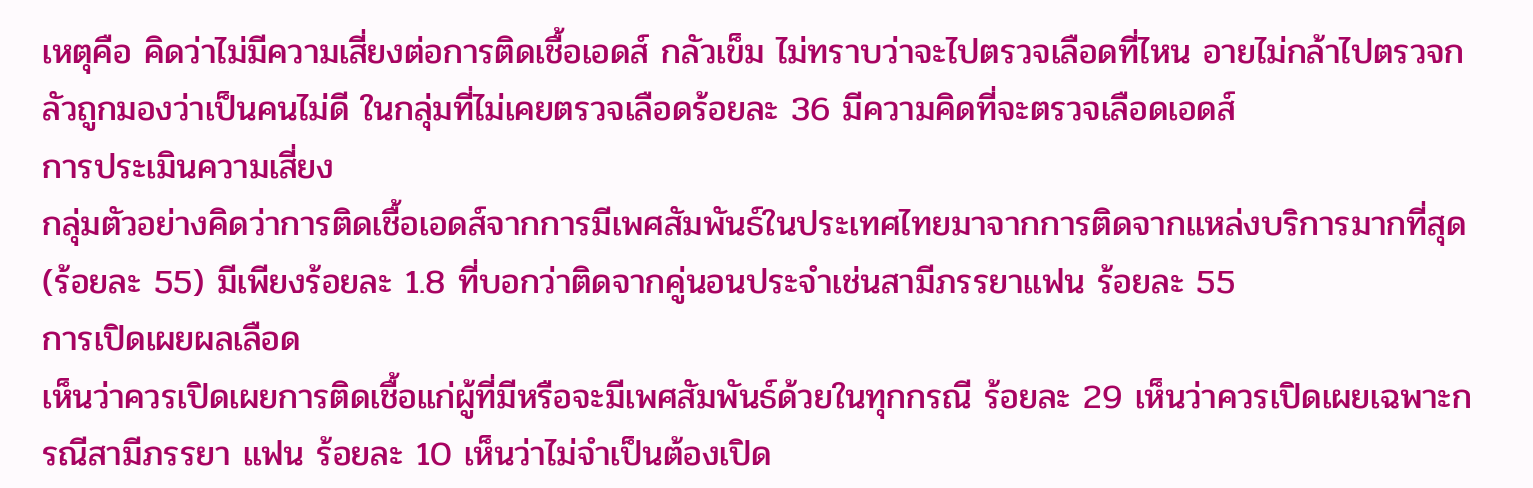เหตุคือ คิดว่าไม่มีความเสี่ยงต่อการติดเชื้อเอดส์ กลัวเข็ม ไม่ทราบว่าจะไปตรวจเลือดที่ไหน อายไม่กล้าไปตรวจกลัวถูกมองว่าเป็นคนไม่ดี ในกลุ่มที่ไม่เคยตรวจเลือดร้อยละ 36 มีความคิดที่จะตรวจเลือดเอดส์
การประเมินความเสี่ยง
กลุ่มตัวอย่างคิดว่าการติดเชื้อเอดส์จากการมีเพศสัมพันธ์ในประเทศไทยมาจากการติดจากแหล่งบริการมากที่สุด (ร้อยละ 55) มีเพียงร้อยละ 1.8 ที่บอกว่าติดจากคู่นอนประจำเช่นสามีภรรยาแฟน ร้อยละ 55
การเปิดเผยผลเลือด
เห็นว่าควรเปิดเผยการติดเชื้อแก่ผู้ที่มีหรือจะมีเพศสัมพันธ์ด้วยในทุกกรณี ร้อยละ 29 เห็นว่าควรเปิดเผยเฉพาะกรณีสามีภรรยา แฟน ร้อยละ 10 เห็นว่าไม่จำเป็นต้องเปิด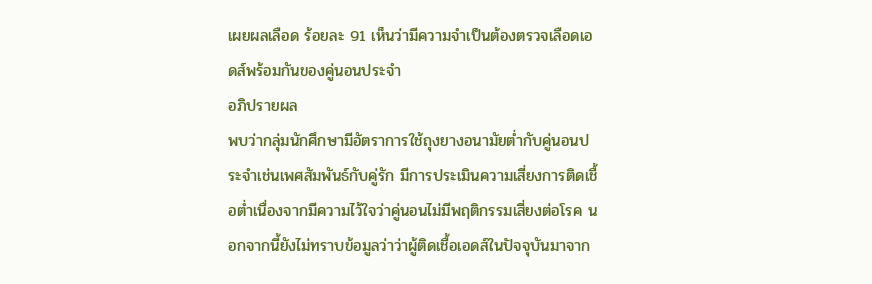เผยผลเลือด ร้อยละ 91 เห็นว่ามีความจำเป็นต้องตรวจเลือดเอดส์พร้อมกันของคู่นอนประจำ
อภิปรายผล
พบว่ากลุ่มนักศึกษามีอัตราการใช้ถุงยางอนามัยต่ำกับคู่นอนประจำเช่นเพศสัมพันธ์กับคู่รัก มีการประเมินความเสี่ยงการติดเชื้อต่ำเนื่องจากมีความไว้ใจว่าคู่นอนไม่มีพฤติกรรมเสี่ยงต่อโรค นอกจากนี้ยังไม่ทราบข้อมูลว่าว่าผู้ติดเชื้อเอดส์ในปัจจุบันมาจาก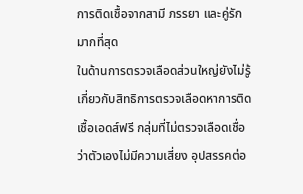การติดเชื้อจากสามี ภรรยา และคู่รักมากที่สุด
ในด้านการตรวจเลือดส่วนใหญ่ยังไม่รู้เกี่ยวกับสิทธิการตรวจเลือดหาการติดเชื้อเอดส์ฟรี กลุ่มที่ไม่ตรวจเลือดเชื่อว่าตัวเองไม่มีความเสี่ยง อุปสรรคต่อ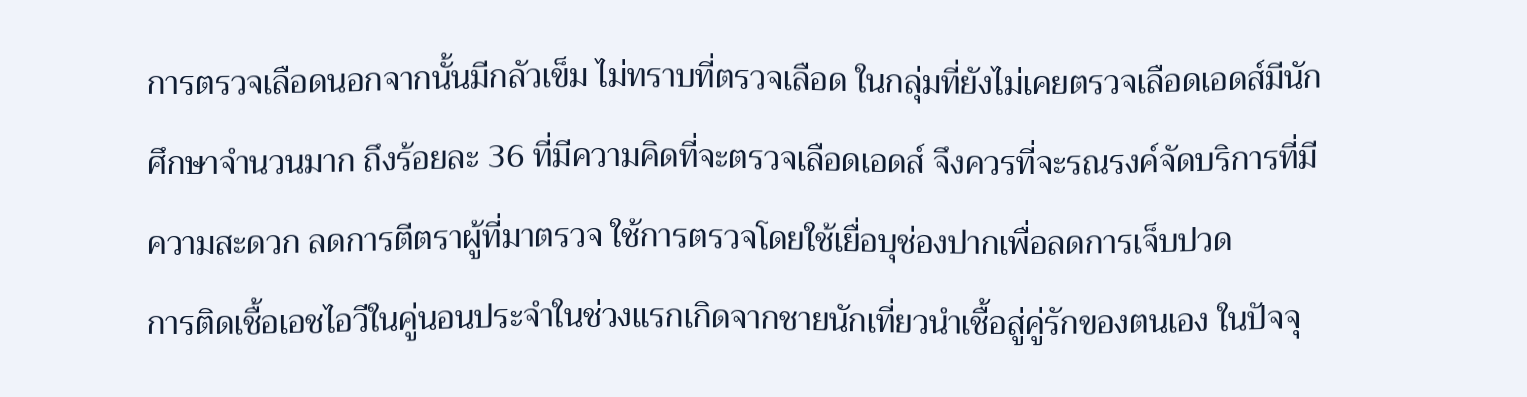การตรวจเลือดนอกจากนั้นมีกลัวเข็ม ไม่ทราบที่ตรวจเลือด ในกลุ่มที่ยังไม่เคยตรวจเลือดเอดส์มีนักศึกษาจำนวนมาก ถึงร้อยละ 36 ที่มีความคิดที่จะตรวจเลือดเอดส์ จึงควรที่จะรณรงค์จัดบริการที่มีความสะดวก ลดการตีตราผู้ที่มาตรวจ ใช้การตรวจโดยใช้เยื่อบุช่องปากเพื่อลดการเจ็บปวด
การติดเชื้อเอชไอวีในคู่นอนประจำในช่วงแรกเกิดจากชายนักเที่ยวนำเชื้อสู่คู่รักของตนเอง ในปัจจุ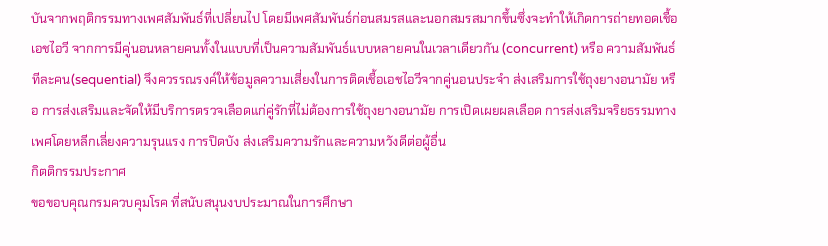บันจากพฤติกรรมทางเพศสัมพันธ์ที่เปลี่ยนไป โดยมีเพศสัมพันธ์ก่อนสมรสและนอกสมรสมากขึ้นซึ่งจะทำให้เกิดการถ่ายทอดเชื้อเอชไอวี จากการมีคู่นอนหลายคนทั้งในแบบที่เป็นความสัมพันธ์แบบหลายคนในเวลาเดียวกัน (concurrent) หรือ ความสัมพันธ์ทีละคน(sequential) จึงควรรณรงค์ให้ข้อมูลความเสี่ยงในการติดเชื้อเอชไอวีจากคู่นอนประจำ ส่งเสริมการใช้ถุงยางอนามัย หรือ การส่งเสริมและจัดให้มีบริการตรวจเลือดแก่คู่รักที่ไม่ต้องการใช้ถุงยางอนามัย การเปิดเผยผลเลือด การส่งเสริมจริยธรรมทางเพศโดยหลีกเลี่ยงความรุนแรง การปิดบัง ส่งเสริมความรักและความหวังดีต่อผู้อื่น
กิตติกรรมประกาศ
ขอขอบคุณกรมควบคุมโรค ที่สนับสนุนงบประมาณในการศึกษา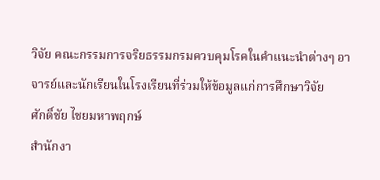วิจัย คณะกรรมการจริยธรรมกรมควบคุมโรคในคำแนะนำต่างๆ อาจารย์และนักเรียนในโรงเรียนที่ร่วมให้ข้อมูลแก่การศึกษาวิจัย
ศักดิ์ชัย ไชยมหาพฤกษ์
สำนักงา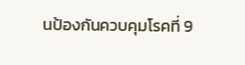นป้องกันควบคุมโรคที่ 9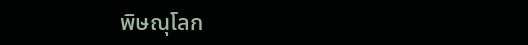พิษณุโลก